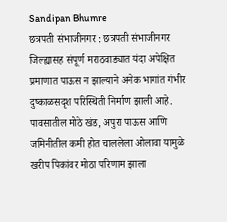Sandipan Bhumre
छत्रपती संभाजीनगर : छत्रपती संभाजीनगर जिल्ह्यासह संपूर्ण मराठवाड्यात यंदा अपेक्षित प्रमाणात पाऊस न झाल्याने अनेक भागांत गंभीर दुष्काळसदृश परिस्थिती निर्माण झाली आहे. पावसातील मोठे खंड, अपुरा पाऊस आणि जमिनीतील कमी होत चाललेला ओलावा यामुळे खरीप पिकांवर मोठा परिणाम झाला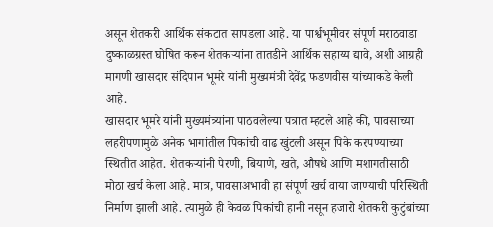असून शेतकरी आर्थिक संकटात सापडला आहे. या पार्श्वभूमीवर संपूर्ण मराठवाडा दुष्काळग्रस्त घोषित करून शेतकऱ्यांना तातडीने आर्थिक सहाय्य द्यावे, अशी आग्रही मागणी खासदार संदिपान भूमरे यांनी मुख्यमंत्री देवेंद्र फडणवीस यांच्याकडे केली आहे.
खासदार भूमरे यांनी मुख्यमंत्र्यांना पाठवलेल्या पत्रात म्हटले आहे की, पावसाच्या लहरीपणामुळे अनेक भागांतील पिकांची वाढ खुंटली असून पिके करपण्याच्या स्थितीत आहेत. शेतकऱ्यांनी पेरणी, बियाणे, खते, औषधे आणि मशागतीसाठी मोठा खर्च केला आहे. मात्र, पावसाअभावी हा संपूर्ण खर्च वाया जाण्याची परिस्थिती निर्माण झाली आहे. त्यामुळे ही केवळ पिकांची हानी नसून हजारो शेतकरी कुटुंबांच्या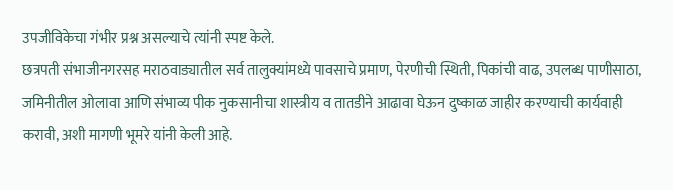उपजीविकेचा गंभीर प्रश्न असल्याचे त्यांनी स्पष्ट केले.
छत्रपती संभाजीनगरसह मराठवाड्यातील सर्व तालुक्यांमध्ये पावसाचे प्रमाण, पेरणीची स्थिती, पिकांची वाढ, उपलब्ध पाणीसाठा, जमिनीतील ओलावा आणि संभाव्य पीक नुकसानीचा शास्त्रीय व तातडीने आढावा घेऊन दुष्काळ जाहीर करण्याची कार्यवाही करावी, अशी मागणी भूमरे यांनी केली आहे.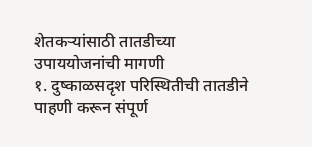शेतकऱ्यांसाठी तातडीच्या उपाययोजनांची मागणी
१. दुष्काळसदृश परिस्थितीची तातडीने पाहणी करून संपूर्ण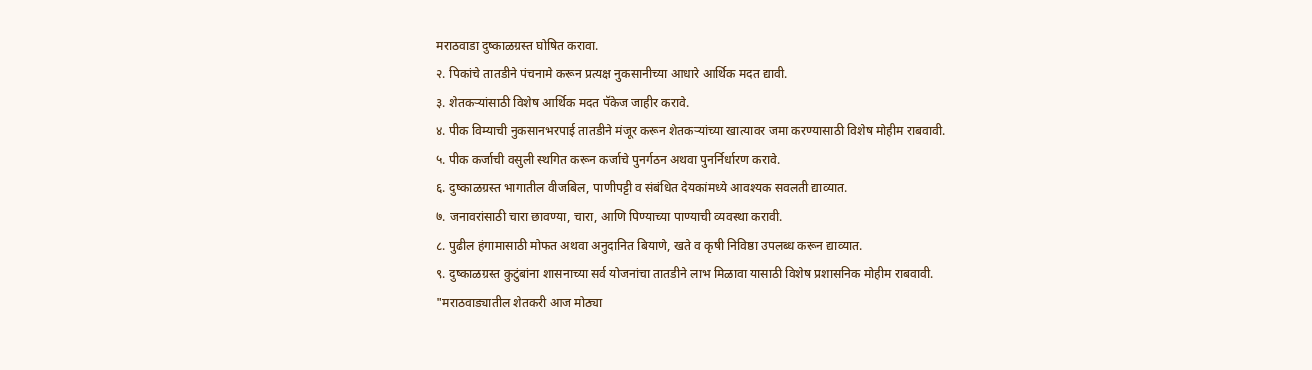मराठवाडा दुष्काळग्रस्त घोषित करावा.
२. पिकांचे तातडीने पंचनामे करून प्रत्यक्ष नुकसानीच्या आधारे आर्थिक मदत द्यावी.
३. शेतकऱ्यांसाठी विशेष आर्थिक मदत पॅकेज जाहीर करावे.
४. पीक विम्याची नुकसानभरपाई तातडीने मंजूर करून शेतकऱ्यांच्या खात्यावर जमा करण्यासाठी विशेष मोहीम राबवावी.
५. पीक कर्जाची वसुली स्थगित करून कर्जाचे पुनर्गठन अथवा पुनर्निर्धारण करावे.
६. दुष्काळग्रस्त भागातील वीजबिल, पाणीपट्टी व संबंधित देयकांमध्ये आवश्यक सवलती द्याव्यात.
७. जनावरांसाठी चारा छावण्या, चारा, आणि पिण्याच्या पाण्याची व्यवस्था करावी.
८. पुढील हंगामासाठी मोफत अथवा अनुदानित बियाणे, खते व कृषी निविष्ठा उपलब्ध करून द्याव्यात.
९. दुष्काळग्रस्त कुटुंबांना शासनाच्या सर्व योजनांचा तातडीने लाभ मिळावा यासाठी विशेष प्रशासनिक मोहीम राबवावी.
"मराठवाड्यातील शेतकरी आज मोठ्या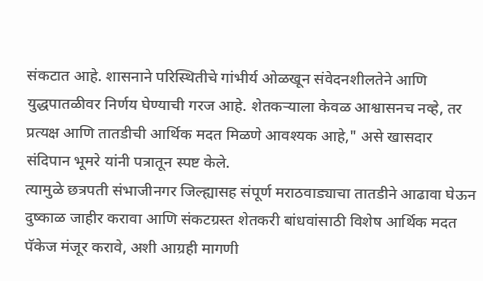संकटात आहे. शासनाने परिस्थितीचे गांभीर्य ओळखून संवेदनशीलतेने आणि युद्धपातळीवर निर्णय घेण्याची गरज आहे. शेतकऱ्याला केवळ आश्वासनच नव्हे, तर प्रत्यक्ष आणि तातडीची आर्थिक मदत मिळणे आवश्यक आहे," असे खासदार संदिपान भूमरे यांनी पत्रातून स्पष्ट केले.
त्यामुळे छत्रपती संभाजीनगर जिल्ह्यासह संपूर्ण मराठवाड्याचा तातडीने आढावा घेऊन दुष्काळ जाहीर करावा आणि संकटग्रस्त शेतकरी बांधवांसाठी विशेष आर्थिक मदत पॅकेज मंजूर करावे, अशी आग्रही मागणी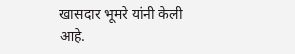खासदार भूमरे यांनी केली आहे.